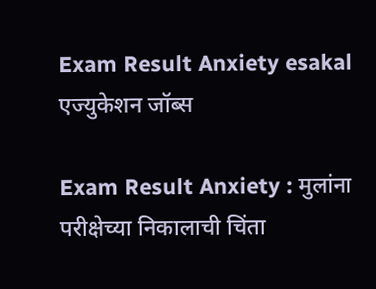Exam Result Anxiety esakal
एज्युकेशन जॉब्स

Exam Result Anxiety : मुलांना परीक्षेच्या निकालाची चिंता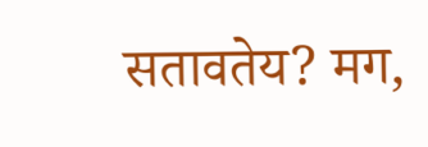सतावतेय? मग,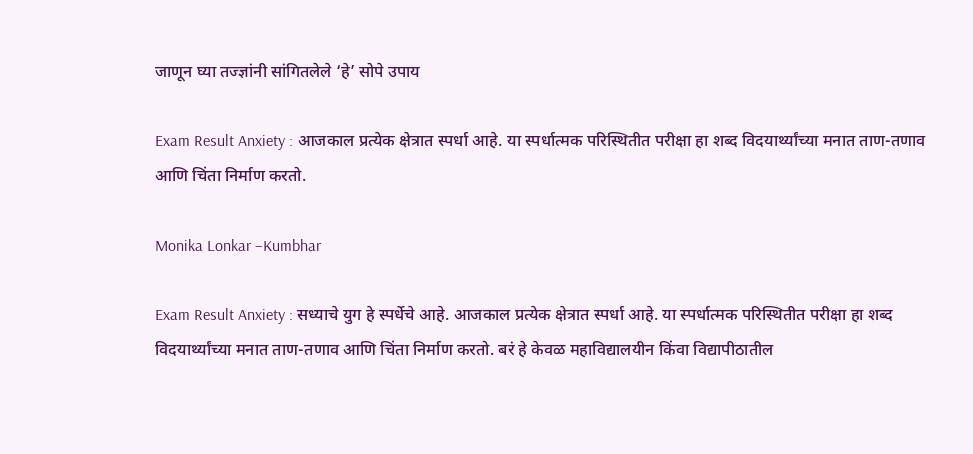जाणून घ्या तज्ज्ञांनी सांगितलेले ‘हे’ सोपे उपाय

Exam Result Anxiety : आजकाल प्रत्येक क्षेत्रात स्पर्धा आहे. या स्पर्धात्मक परिस्थितीत परीक्षा हा शब्द विदयार्थ्यांच्या मनात ताण-तणाव आणि चिंता निर्माण करतो.

Monika Lonkar –Kumbhar

Exam Result Anxiety : सध्याचे युग हे स्पर्धेचे आहे. आजकाल प्रत्येक क्षेत्रात स्पर्धा आहे. या स्पर्धात्मक परिस्थितीत परीक्षा हा शब्द विदयार्थ्यांच्या मनात ताण-तणाव आणि चिंता निर्माण करतो. बरं हे केवळ महाविद्यालयीन किंवा विद्यापीठातील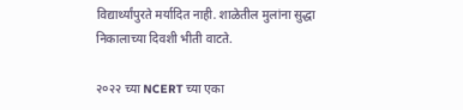विद्यार्थ्यांपुरते मर्यादित नाही. शाळेतील मुलांना सुद्धा निकालाच्या दिवशी भीती वाटते.

२०२२ च्या NCERT च्या एका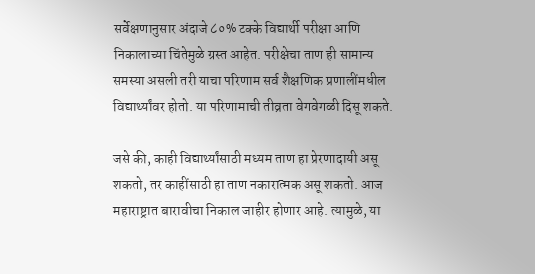सर्वेक्षणानुसार अंदाजे ८०% टक्के विद्यार्थी परीक्षा आणि निकालाच्या चिंतेमुळे ग्रस्त आहेत. परीक्षेचा ताण ही सामान्य समस्या असली तरी याचा परिणाम सर्व शैक्षणिक प्रणालींमधील विद्यार्थ्यांवर होतो. या परिणामाची तीव्रता वेगवेगळी दिसू शकते.

जसे की, काही विद्यार्थ्यांसाठी मध्यम ताण हा प्रेरणादायी असू शकतो, तर काहींसाठी हा ताण नकारात्मक असू शकतो. आज महाराष्ट्रात बारावीचा निकाल जाहीर होणार आहे. त्यामुळे, या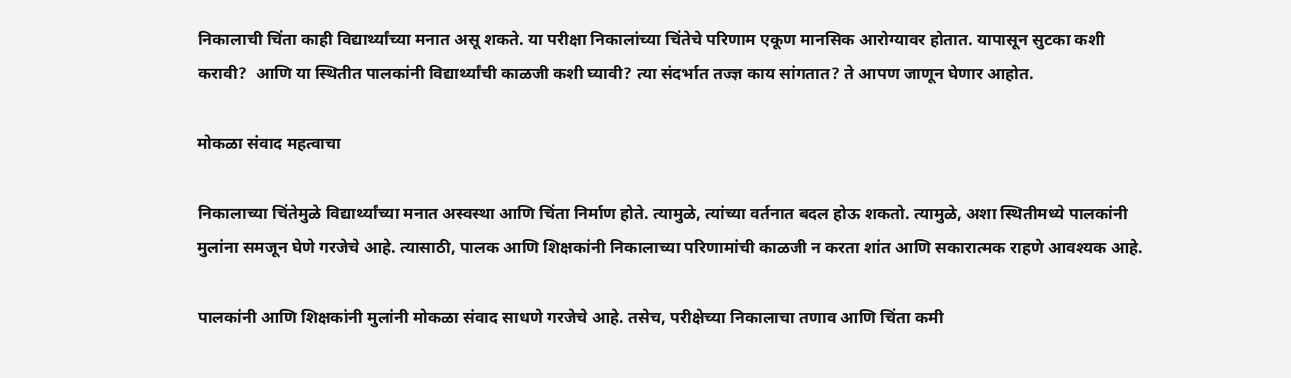निकालाची चिंता काही विद्यार्थ्यांच्या मनात असू शकते. या परीक्षा निकालांच्या चिंतेचे परिणाम एकूण मानसिक आरोग्यावर होतात. यापासून सुटका कशी करावी?  आणि या स्थितीत पालकांनी विद्यार्थ्यांची काळजी कशी घ्यावी? त्या संदर्भात तज्ज्ञ काय सांगतात? ते आपण जाणून घेणार आहोत.

मोकळा संवाद महत्वाचा

निकालाच्या चिंतेमुळे विद्यार्थ्यांच्या मनात अस्वस्था आणि चिंता निर्माण होते. त्यामुळे, त्यांच्या वर्तनात बदल होऊ शकतो. त्यामुळे, अशा स्थितीमध्ये पालकांनी मुलांना समजून घेणे गरजेचे आहे. त्यासाठी, पालक आणि शिक्षकांनी निकालाच्या परिणामांची काळजी न करता शांत आणि सकारात्मक राहणे आवश्यक आहे.

पालकांनी आणि शिक्षकांनी मुलांनी मोकळा संवाद साधणे गरजेचे आहे. तसेच, परीक्षेच्या निकालाचा तणाव आणि चिंता कमी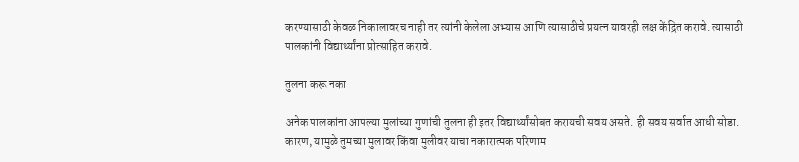करण्यासाठी केवळ निकालावरच नाही तर त्यांनी केलेला अभ्यास आणि त्यासाठीचे प्रयत्न यावरही लक्ष केंद्रित करावे. त्यासाठी पालकांनी विद्यार्थ्यांना प्रोत्साहित करावे.

तुलना करू नका

अनेक पालकांना आपल्या मुलांच्या गुणांची तुलना ही इतर विद्यार्थ्यांसोबत करायची सवय असते. ही सवय सर्वात आधी सोडा. कारण, यामुळे तुमच्या मुलावर किंवा मुलीवर याचा नकारात्मक परिणाम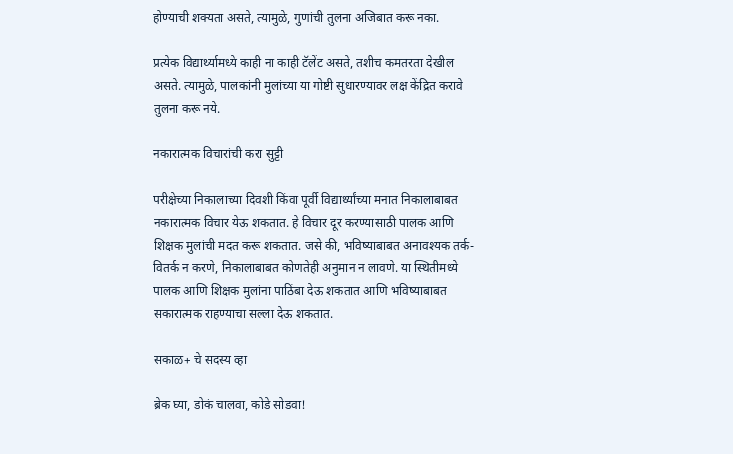होण्याची शक्यता असते, त्यामुळे, गुणांची तुलना अजिबात करू नका.

प्रत्येक विद्यार्थ्यामध्ये काही ना काही टॅलेंट असते, तशीच कमतरता देखील असते. त्यामुळे, पालकांनी मुलांच्या या गोष्टी सुधारण्यावर लक्ष केंद्रित करावे तुलना करू नये.

नकारात्मक विचारांची करा सुट्टी

परीक्षेच्या निकालाच्या दिवशी किंवा पूर्वी विद्यार्थ्यांच्या मनात निकालाबाबत नकारात्मक विचार येऊ शकतात. हे विचार दूर करण्यासाठी पालक आणि शिक्षक मुलांची मदत करू शकतात. जसे की, भविष्याबाबत अनावश्यक तर्क-वितर्क न करणे, निकालाबाबत कोणतेही अनुमान न लावणे. या स्थितीमध्ये पालक आणि शिक्षक मुलांना पाठिंबा देऊ शकतात आणि भविष्याबाबत सकारात्मक राहण्याचा सल्ला देऊ शकतात.

सकाळ+ चे सदस्य व्हा

ब्रेक घ्या, डोकं चालवा, कोडे सोडवा!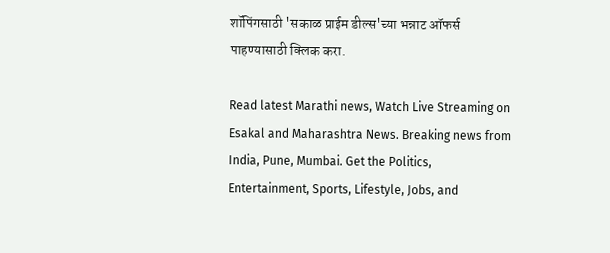शॉपिंगसाठी 'सकाळ प्राईम डील्स'च्या भन्नाट ऑफर्स पाहण्यासाठी क्लिक करा.

Read latest Marathi news, Watch Live Streaming on Esakal and Maharashtra News. Breaking news from India, Pune, Mumbai. Get the Politics, Entertainment, Sports, Lifestyle, Jobs, and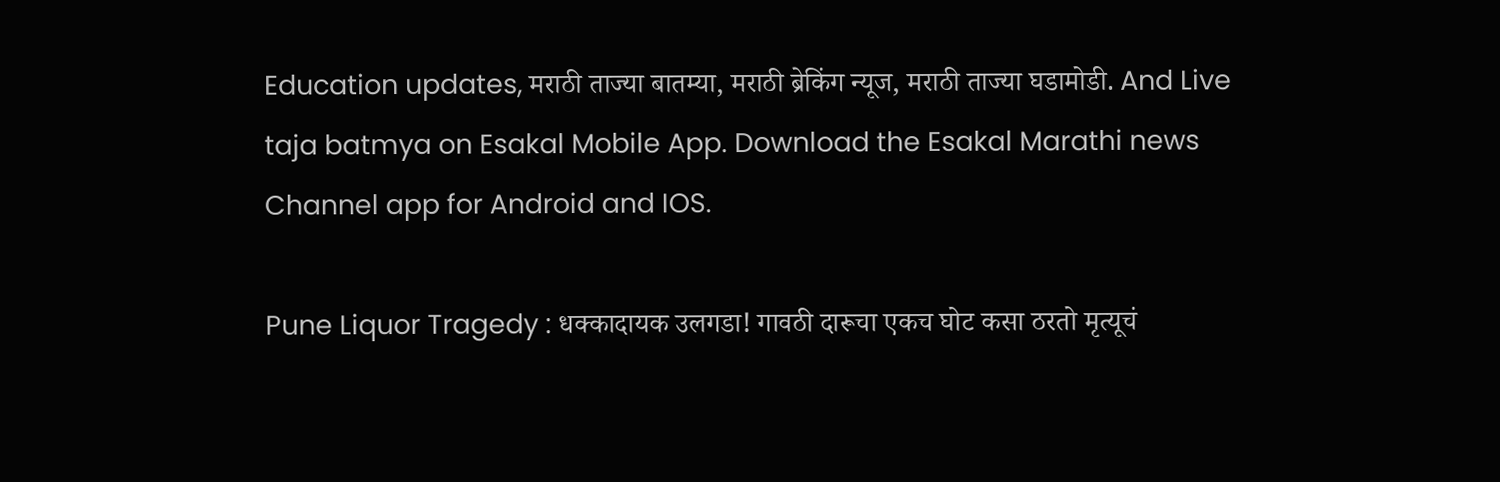Education updates, मराठी ताज्या बातम्या, मराठी ब्रेकिंग न्यूज, मराठी ताज्या घडामोडी. And Live taja batmya on Esakal Mobile App. Download the Esakal Marathi news Channel app for Android and IOS.

Pune Liquor Tragedy : धक्कादायक उलगडा! गावठी दारूचा एकच घोट कसा ठरतो मृत्यूचं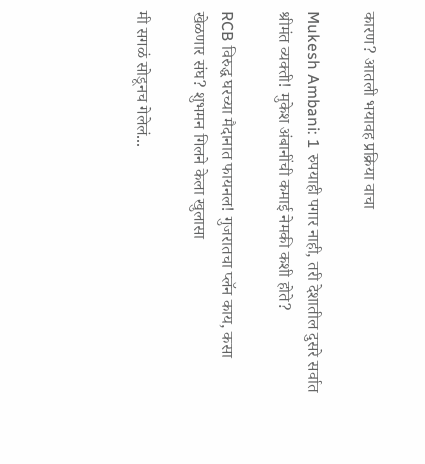कारण? आतली भयावह प्रक्रिया वाचा

Mukesh Ambani: 1 रुपयाही पगार नाही, तरी देशातील दुसरे सर्वात श्रीमंत व्यक्ती! मुकेश अंबानींची कमाई नेमकी कशी होते?

RCB विरुद्ध घरच्या मैदानात फायनल! गुजरातचा प्लॅन काय, कसा खेळणार संघ? शुभमन गिलने केला खुलासा

मी सगळं सोडूनच गेलेलं...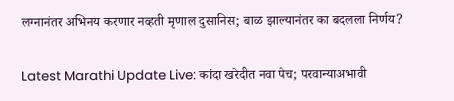लग्नानंतर अभिनय करणार नव्हती मृणाल दुसानिस; बाळ झाल्यानंतर का बदलला निर्णय?

Latest Marathi Update Live: कांदा खरेदीत नवा पेच; परवान्याअभावी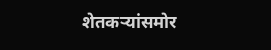शेतकऱ्यांसमोर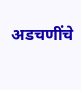अडचणींचे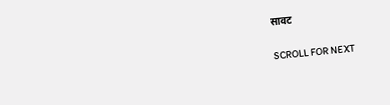सावट

SCROLL FOR NEXT